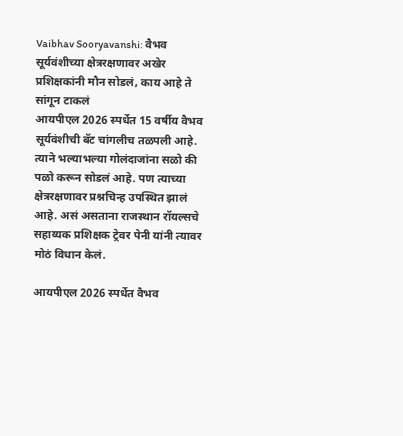Vaibhav Sooryavanshi: वैभव सूर्यवंशीच्या क्षेत्ररक्षणावर अखेर प्रशिक्षकांनी मौन सोडलं, काय आहे ते सांगून टाकलं
आयपीएल 2026 स्पर्धेत 15 वर्षीय वैभव सूर्यवंशीची बॅट चांगलीच तळपली आहे. त्याने भल्याभल्या गोलंदाजांना सळो की पळो करून सोडलं आहे. पण त्याच्या क्षेत्ररक्षणावर प्रश्नचिन्ह उपस्थित झालं आहे. असं असताना राजस्थान रॉयल्सचे सहाय्यक प्रशिक्षक ट्रेवर पेनी यांनी त्यावर मोठं विधान केलं.

आयपीएल 2026 स्पर्धेत वैभव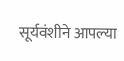सूर्यवंशीने आपल्या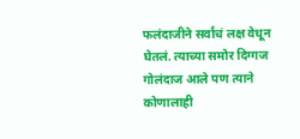फलंदाजीने सर्वांचं लक्ष वेधून घेतलं. त्याच्या समोर दिग्गज गोलंदाज आले पण त्याने कोणालाही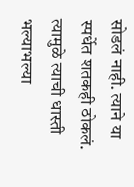सोडलं नाही. त्याने या स्पर्धेत शतकही ठोकलं. त्यामुळे त्याची धास्ती भल्याभल्या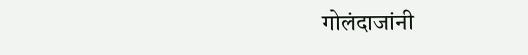गोलंदाजांनी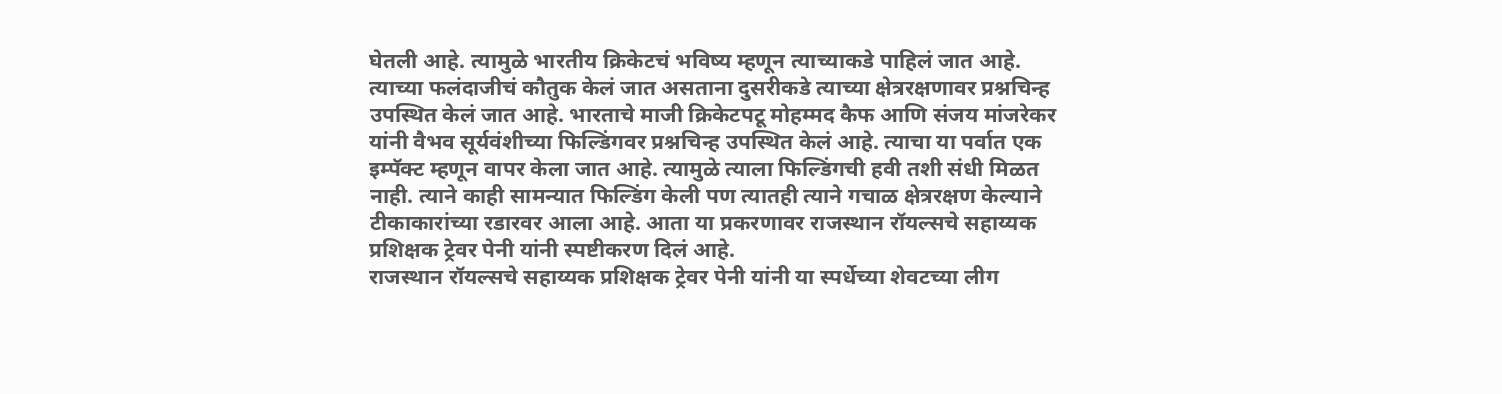घेतली आहे. त्यामुळे भारतीय क्रिकेटचं भविष्य म्हणून त्याच्याकडे पाहिलं जात आहे. त्याच्या फलंदाजीचं कौतुक केलं जात असताना दुसरीकडे त्याच्या क्षेत्ररक्षणावर प्रश्नचिन्ह उपस्थित केलं जात आहे. भारताचे माजी क्रिकेटपटू मोहम्मद कैफ आणि संजय मांजरेकर यांनी वैभव सूर्यवंशीच्या फिल्डिंगवर प्रश्नचिन्ह उपस्थित केलं आहे. त्याचा या पर्वात एक इम्पॅक्ट म्हणून वापर केला जात आहे. त्यामुळे त्याला फिल्डिंगची हवी तशी संधी मिळत नाही. त्याने काही सामन्यात फिल्डिंग केली पण त्यातही त्याने गचाळ क्षेत्ररक्षण केल्याने टीकाकारांच्या रडारवर आला आहे. आता या प्रकरणावर राजस्थान रॉयल्सचे सहाय्यक प्रशिक्षक ट्रेवर पेनी यांनी स्पष्टीकरण दिलं आहे.
राजस्थान रॉयल्सचे सहाय्यक प्रशिक्षक ट्रेवर पेनी यांनी या स्पर्धेच्या शेवटच्या लीग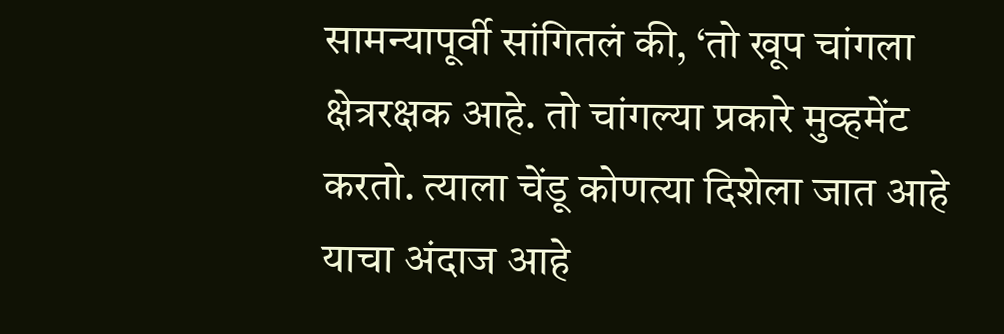सामन्यापूर्वी सांगितलं की, ‘तो खूप चांगला क्षेत्ररक्षक आहे. तो चांगल्या प्रकारे मुव्हमेंट करतो. त्याला चेंडू कोणत्या दिशेला जात आहे याचा अंदाज आहे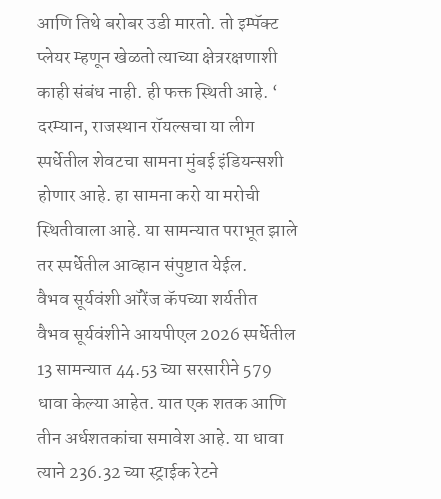आणि तिथे बरोबर उडी मारतो. तो इम्पॅक्ट प्लेयर म्हणून खेळतो त्याच्या क्षेत्ररक्षणाशी काही संबंध नाही. ही फक्त स्थिती आहे. ‘ दरम्यान, राजस्थान रॉयल्सचा या लीग स्पर्धेतील शेवटचा सामना मुंबई इंडियन्सशी होणार आहे. हा सामना करो या मरोची स्थितीवाला आहे. या सामन्यात पराभूत झाले तर स्पर्धेतील आव्हान संपुष्टात येईल.
वैभव सूर्यवंशी ऑरेंज कॅपच्या शर्यतीत
वैभव सूर्यवंशीने आयपीएल 2026 स्पर्धेतील 13 सामन्यात 44.53 च्या सरसारीने 579 धावा केल्या आहेत. यात एक शतक आणि तीन अर्धशतकांचा समावेश आहे. या धावा त्याने 236.32 च्या स्ट्राईक रेटने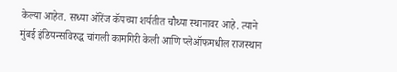केल्या आहेत. सध्या ऑरेंज कॅपच्या शर्यतीत चौथ्या स्थानावर आहे. त्याने मुंबई इंडियन्सविरुद्ध चांगली कामगिरी केली आणि प्लेऑफमधील राजस्थान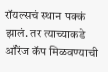रॉयल्सचं स्थान पक्कं झालं. तर त्याच्याकडे ऑरेंज कॅप मिळवण्याची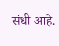संधी आहे.